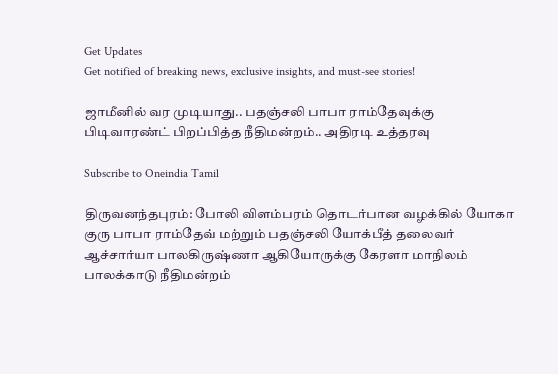Get Updates
Get notified of breaking news, exclusive insights, and must-see stories!

ஜாமீனில் வர முடியாது.. பதஞ்சலி பாபா ராம்தேவுக்கு பிடிவாரண்ட் பிறப்பித்த நீதிமன்றம்.. அதிரடி உத்தரவு

Subscribe to Oneindia Tamil

திருவனந்தபுரம்: போலி விளம்பரம் தொடர்பான வழக்கில் யோகா குரு பாபா ராம்தேவ் மற்றும் பதஞ்சலி யோக்பீத் தலைவர் ஆச்சார்யா பாலகிருஷ்ணா ஆகியோருக்கு கேரளா மாநிலம் பாலக்காடு நீதிமன்றம்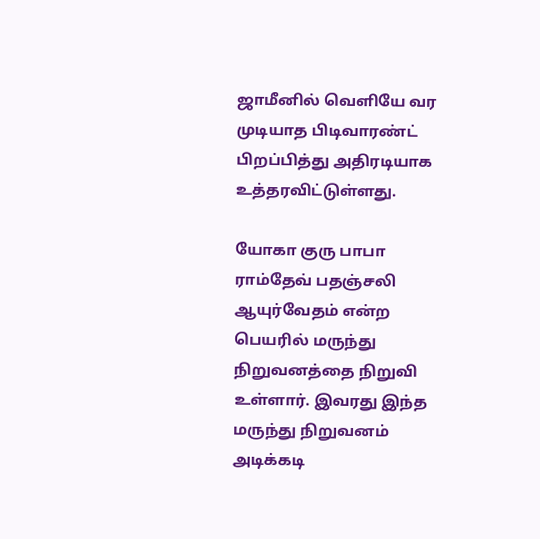ஜாமீனில் வெளியே வர முடியாத பிடிவாரண்ட் பிறப்பித்து அதிரடியாக உத்தரவிட்டுள்ளது.

யோகா குரு பாபா ராம்தேவ் பதஞ்சலி ஆயுர்வேதம் என்ற பெயரில் மருந்து நிறுவனத்தை நிறுவி உள்ளார். இவரது இந்த மருந்து நிறுவனம் அடிக்கடி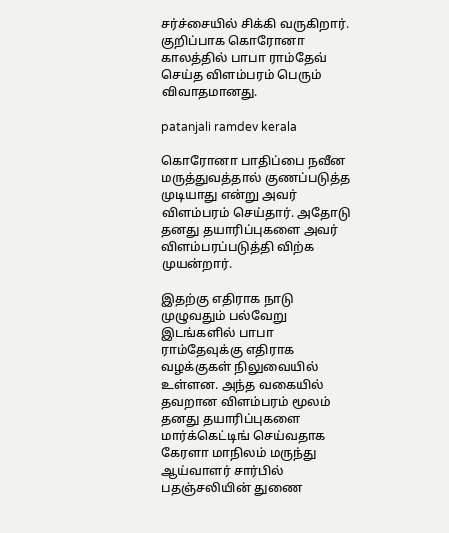சர்ச்சையில் சிக்கி வருகிறார். குறிப்பாக கொரோனா காலத்தில் பாபா ராம்தேவ் செய்த விளம்பரம் பெரும் விவாதமானது.

patanjali ramdev kerala

கொரோனா பாதிப்பை நவீன மருத்துவத்தால் குணப்படுத்த முடியாது என்று அவர் விளம்பரம் செய்தார். அதோடு தனது தயாரிப்புகளை அவர் விளம்பரப்படுத்தி விற்க முயன்றார்.

இதற்கு எதிராக நாடு முழுவதும் பல்வேறு இடங்களில் பாபா ராம்தேவுக்கு எதிராக வழக்குகள் நிலுவையில் உள்ளன. அந்த வகையில் தவறான விளம்பரம் மூலம் தனது தயாரிப்புகளை மார்க்கெட்டிங் செய்வதாக கேரளா மாநிலம் மருந்து ஆய்வாளர் சார்பில் பதஞ்சலியின் துணை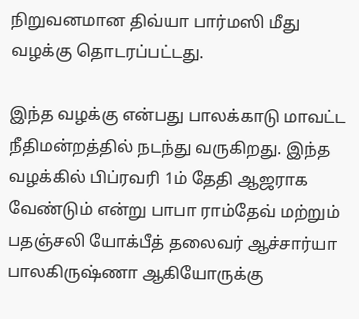நிறுவனமான திவ்யா பார்மஸி மீது வழக்கு தொடரப்பட்டது.

இந்த வழக்கு என்பது பாலக்காடு மாவட்ட நீதிமன்றத்தில் நடந்து வருகிறது. இந்த வழக்கில் பிப்ரவரி 1ம் தேதி ஆஜராக வேண்டும் என்று பாபா ராம்தேவ் மற்றும் பதஞ்சலி யோக்பீத் தலைவர் ஆச்சார்யா பாலகிருஷ்ணா ஆகியோருக்கு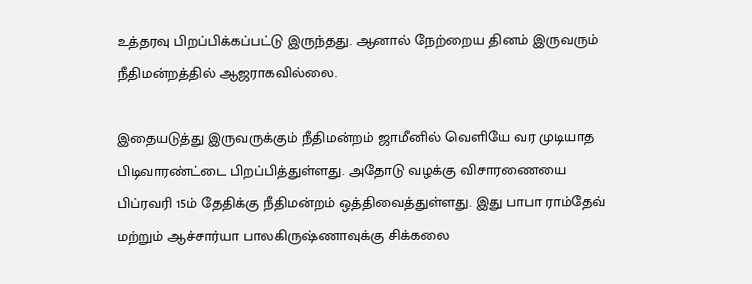உத்தரவு பிறப்பிக்கப்பட்டு இருந்தது. ஆனால் நேற்றைய தினம் இருவரும் நீதிமன்றத்தில் ஆஜராகவில்லை.

இதையடுத்து இருவருக்கும் நீதிமன்றம் ஜாமீனில் வெளியே வர முடியாத பிடிவாரண்ட்டை பிறப்பித்துள்ளது. அதோடு வழக்கு விசாரணையை பிப்ரவரி 15ம் தேதிக்கு நீதிமன்றம் ஒத்திவைத்துள்ளது. இது பாபா ராம்தேவ் மற்றும் ஆச்சார்யா பாலகிருஷ்ணாவுக்கு சிக்கலை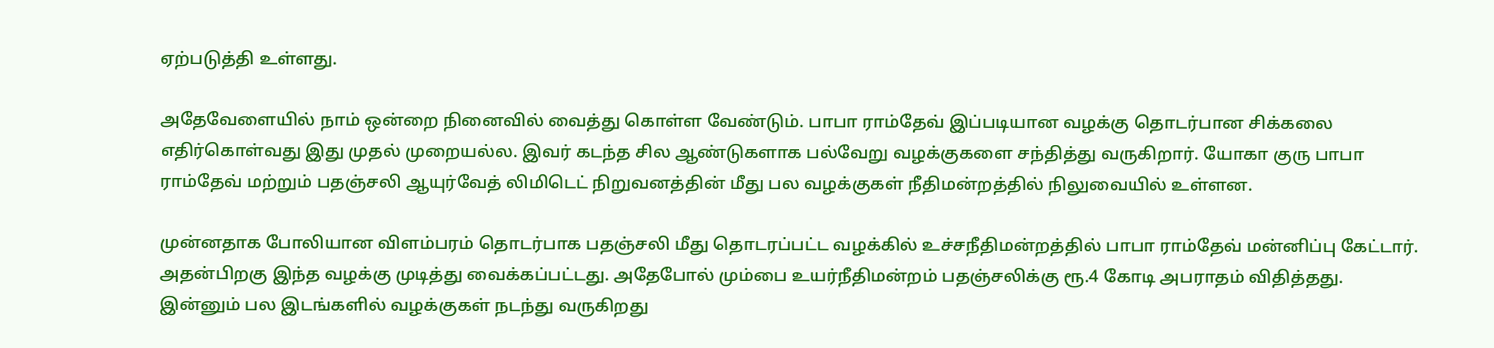ஏற்படுத்தி உள்ளது.

அதேவேளையில் நாம் ஒன்றை நினைவில் வைத்து கொள்ள வேண்டும். பாபா ராம்தேவ் இப்படியான வழக்கு தொடர்பான சிக்கலை எதிர்கொள்வது இது முதல் முறையல்ல. இவர் கடந்த சில ஆண்டுகளாக பல்வேறு வழக்குகளை சந்தித்து வருகிறார். யோகா குரு பாபா ராம்தேவ் மற்றும் பதஞ்சலி ஆயுர்வேத் லிமிடெட் நிறுவனத்தின் மீது பல வழக்குகள் நீதிமன்றத்தில் நிலுவையில் உள்ளன.

முன்னதாக போலியான விளம்பரம் தொடர்பாக பதஞ்சலி மீது தொடரப்பட்ட வழக்கில் உச்சநீதிமன்றத்தில் பாபா ராம்தேவ் மன்னிப்பு கேட்டார். அதன்பிறகு இந்த வழக்கு முடித்து வைக்கப்பட்டது. அதேபோல் மும்பை உயர்நீதிமன்றம் பதஞ்சலிக்கு ரூ.4 கோடி அபராதம் விதித்தது. இன்னும் பல இடங்களில் வழக்குகள் நடந்து வருகிறது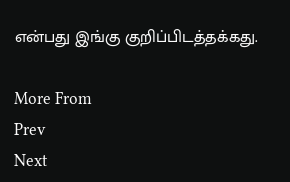என்பது இங்கு குறிப்பிடத்தக்கது.

More From
Prev
Next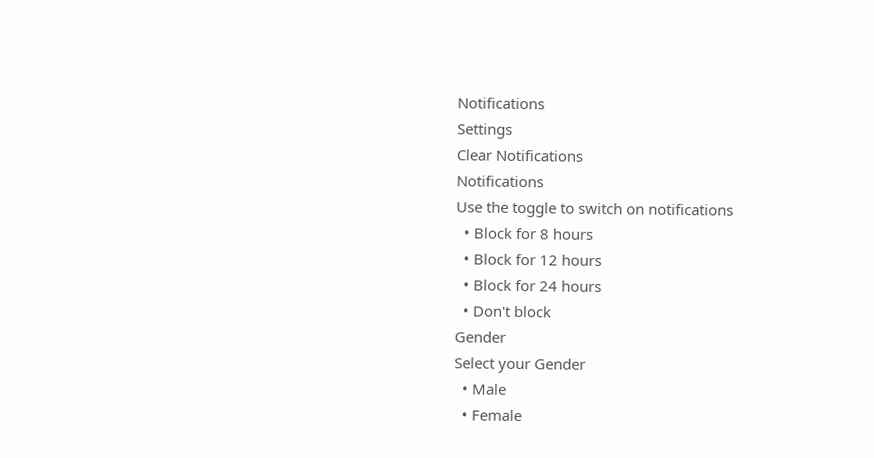Notifications
Settings
Clear Notifications
Notifications
Use the toggle to switch on notifications
  • Block for 8 hours
  • Block for 12 hours
  • Block for 24 hours
  • Don't block
Gender
Select your Gender
  • Male
  • Female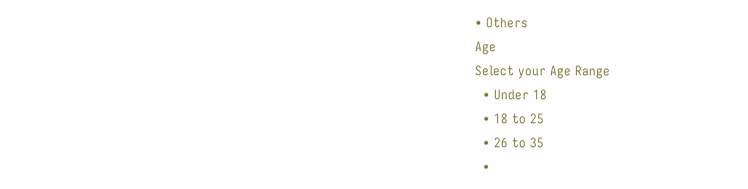• Others
Age
Select your Age Range
  • Under 18
  • 18 to 25
  • 26 to 35
  •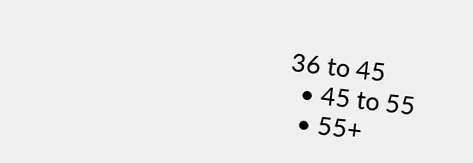36 to 45
  • 45 to 55
  • 55+